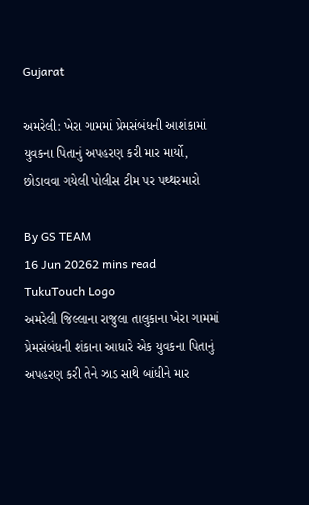Gujarat

અમરેલી: ખેરા ગામમાં પ્રેમસંબંધની આશંકામાં યુવકના પિતાનું અપહરણ કરી માર માર્યો, છોડાવવા ગયેલી પોલીસ ટીમ પર પથ્થરમારો

By GS TEAM
16 Jun 20262 mins read
TukuTouch Logo
અમરેલી જિલ્લાના રાજુલા તાલુકાના ખેરા ગામમાં પ્રેમસંબંધની શંકાના આધારે એક યુવકના પિતાનું અપહરણ કરી તેને ઝાડ સાથે બાંધીને માર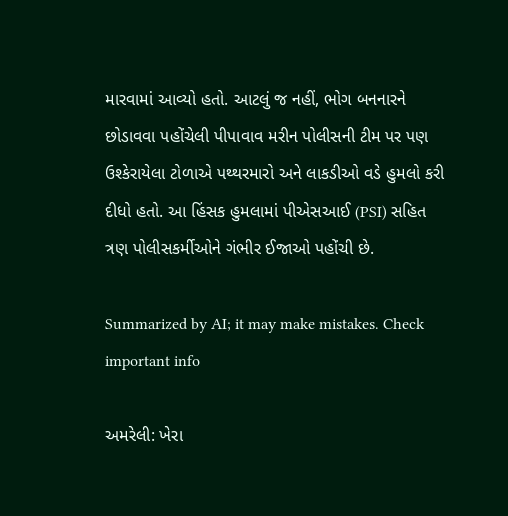મારવામાં આવ્યો હતો. આટલું જ નહીં, ભોગ બનનારને છોડાવવા પહોંચેલી પીપાવાવ મરીન પોલીસની ટીમ પર પણ ઉશ્કેરાયેલા ટોળાએ પથ્થરમારો અને લાકડીઓ વડે હુમલો કરી દીધો હતો. આ હિંસક હુમલામાં પીએસઆઈ (PSI) સહિત ત્રણ પોલીસકર્મીઓને ગંભીર ઈજાઓ પહોંચી છે.

Summarized by AI; it may make mistakes. Check important info

અમરેલી: ખેરા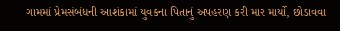ગામમાં પ્રેમસંબંધની આશંકામાં યુવકના પિતાનું અપહરણ કરી માર માર્યો, છોડાવવા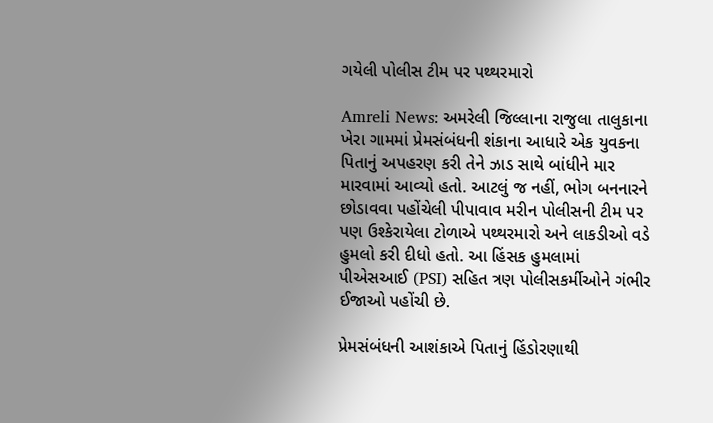ગયેલી પોલીસ ટીમ પર પથ્થરમારો

Amreli News: અમરેલી જિલ્લાના રાજુલા તાલુકાના ખેરા ગામમાં પ્રેમસંબંધની શંકાના આધારે એક યુવકના પિતાનું અપહરણ કરી તેને ઝાડ સાથે બાંધીને માર મારવામાં આવ્યો હતો. આટલું જ નહીં, ભોગ બનનારને છોડાવવા પહોંચેલી પીપાવાવ મરીન પોલીસની ટીમ પર પણ ઉશ્કેરાયેલા ટોળાએ પથ્થરમારો અને લાકડીઓ વડે હુમલો કરી દીધો હતો. આ હિંસક હુમલામાં પીએસઆઈ (PSI) સહિત ત્રણ પોલીસકર્મીઓને ગંભીર ઈજાઓ પહોંચી છે.

પ્રેમસંબંધની આશંકાએ પિતાનું હિંડોરણાથી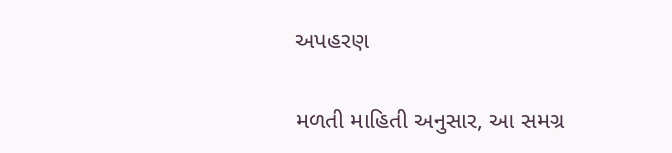અપહરણ

મળતી માહિતી અનુસાર, આ સમગ્ર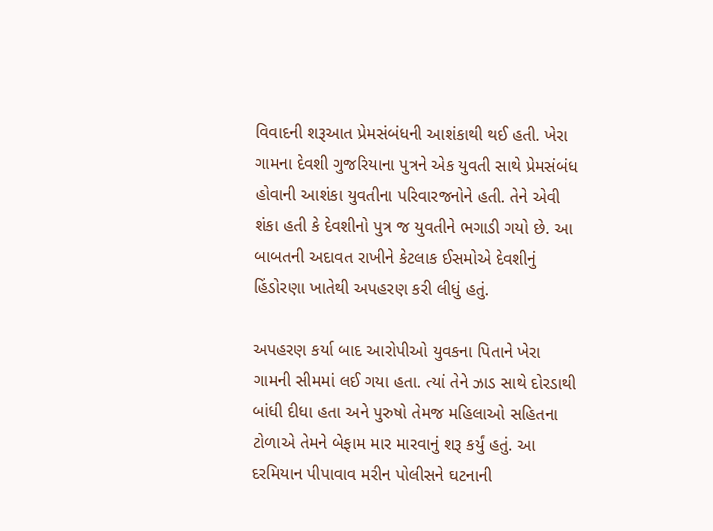વિવાદની શરૂઆત પ્રેમસંબંધની આશંકાથી થઈ હતી. ખેરા ગામના દેવશી ગુજરિયાના પુત્રને એક યુવતી સાથે પ્રેમસંબંધ હોવાની આશંકા યુવતીના પરિવારજનોને હતી. તેને એવી શંકા હતી કે દેવશીનો પુત્ર જ યુવતીને ભગાડી ગયો છે. આ બાબતની અદાવત રાખીને કેટલાક ઈસમોએ દેવશીનું હિંડોરણા ખાતેથી અપહરણ કરી લીધું હતું.

અપહરણ કર્યા બાદ આરોપીઓ યુવકના પિતાને ખેરા ગામની સીમમાં લઈ ગયા હતા. ત્યાં તેને ઝાડ સાથે દોરડાથી બાંધી દીધા હતા અને પુરુષો તેમજ મહિલાઓ સહિતના ટોળાએ તેમને બેફામ માર મારવાનું શરૂ કર્યું હતું. આ દરમિયાન પીપાવાવ મરીન પોલીસને ઘટનાની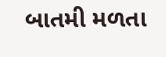બાતમી મળતા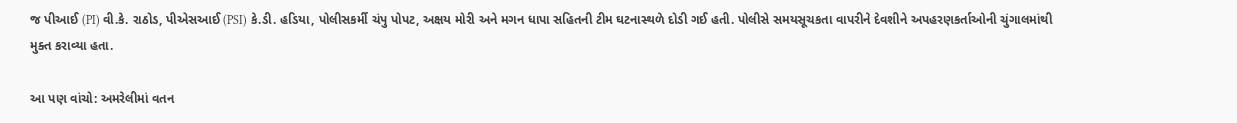જ પીઆઈ (PI) વી.કે. રાઠોડ, પીએસઆઈ (PSI) કે.ડી. હડિયા, પોલીસકર્મી ચંપુ પોપટ, અક્ષય મોરી અને મગન ધાપા સહિતની ટીમ ઘટનાસ્થળે દોડી ગઈ હતી. પોલીસે સમયસૂચકતા વાપરીને દેવશીને અપહરણકર્તાઓની ચુંગાલમાંથી મુક્ત કરાવ્યા હતા.

આ પણ વાંચો: અમરેલીમાં વતન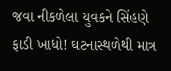જવા નીકળેલા યુવકને સિંહણે ફાડી ખાધો! ઘટનાસ્થળેથી માત્ર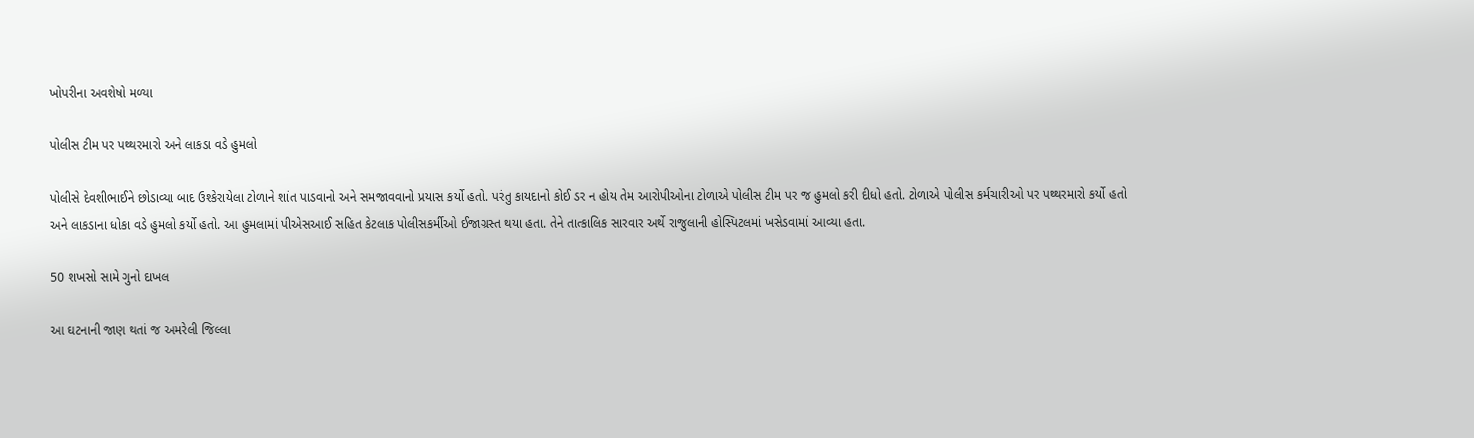ખોપરીના અવશેષો મળ્યા

પોલીસ ટીમ પર પથ્થરમારો અને લાકડા વડે હુમલો

પોલીસે દેવશીભાઈને છોડાવ્યા બાદ ઉશ્કેરાયેલા ટોળાને શાંત પાડવાનો અને સમજાવવાનો પ્રયાસ કર્યો હતો. પરંતુ કાયદાનો કોઈ ડર ન હોય તેમ આરોપીઓના ટોળાએ પોલીસ ટીમ પર જ હુમલો કરી દીધો હતો. ટોળાએ પોલીસ કર્મચારીઓ પર પથ્થરમારો કર્યો હતો અને લાકડાના ધોકા વડે હુમલો કર્યો હતો. આ હુમલામાં પીએસઆઈ સહિત કેટલાક પોલીસકર્મીઓ ઈજાગ્રસ્ત થયા હતા. તેને તાત્કાલિક સારવાર અર્થે રાજુલાની હોસ્પિટલમાં ખસેડવામાં આવ્યા હતા.

50 શખસો સામે ગુનો દાખલ

આ ઘટનાની જાણ થતાં જ અમરેલી જિલ્લા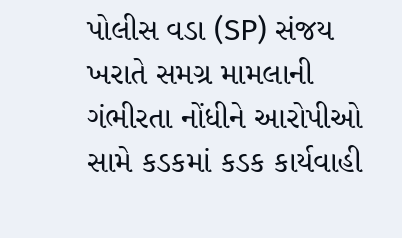પોલીસ વડા (SP) સંજય ખરાતે સમગ્ર મામલાની ગંભીરતા નોંધીને આરોપીઓ સામે કડકમાં કડક કાર્યવાહી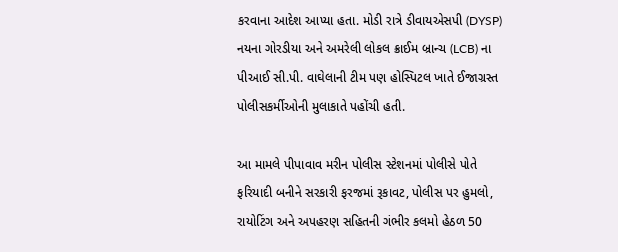કરવાના આદેશ આપ્યા હતા. મોડી રાત્રે ડીવાયએસપી (DYSP) નયના ગોરડીયા અને અમરેલી લોકલ ક્રાઈમ બ્રાન્ચ (LCB) ના પીઆઈ સી.પી. વાઘેલાની ટીમ પણ હોસ્પિટલ ખાતે ઈજાગ્રસ્ત પોલીસકર્મીઓની મુલાકાતે પહોંચી હતી.

આ મામલે પીપાવાવ મરીન પોલીસ સ્ટેશનમાં પોલીસે પોતે ફરિયાદી બનીને સરકારી ફરજમાં રૂકાવટ, પોલીસ પર હુમલો, રાયોટિંગ અને અપહરણ સહિતની ગંભીર કલમો હેઠળ 50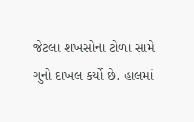જેટલા શખસોના ટોળા સામે ગુનો દાખલ કર્યો છે. હાલમાં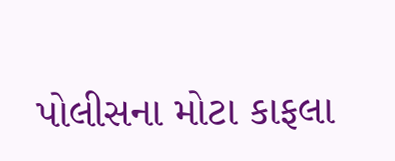પોલીસના મોટા કાફલા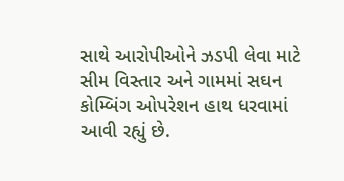સાથે આરોપીઓને ઝડપી લેવા માટે સીમ વિસ્તાર અને ગામમાં સઘન કોમ્બિંગ ઓપરેશન હાથ ધરવામાં આવી રહ્યું છે.